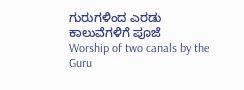ಗುರುಗಳಿಂದ ಎರಡು ಕಾಲುವೆಗಳಿಗೆ ಪೂಜೆ
Worship of two canals by the Guru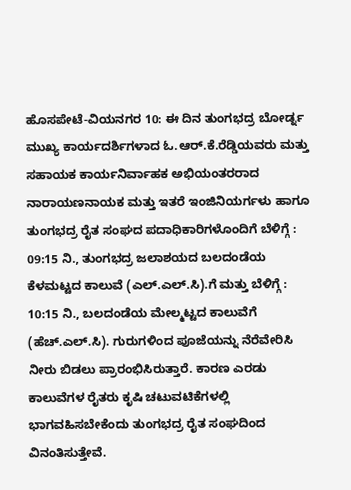ಹೊಸಪೇಟೆ-ವಿಯನಗರ 10: ಈ ದಿನ ತುಂಗಭದ್ರ ಬೋರ್ಡ್ನ ಮುಖ್ಯ ಕಾರ್ಯದರ್ಶಿಗಳಾದ ಓ.ಆರ್.ಕೆ.ರೆಡ್ಡಿಯವರು ಮತ್ತು ಸಹಾಯಕ ಕಾರ್ಯನಿರ್ವಾಹಕ ಅಭಿಯಂತರರಾದ ನಾರಾಯಣನಾಯಕ ಮತ್ತು ಇತರೆ ಇಂಜಿನಿಯರ್ಗಳು ಹಾಗೂ ತುಂಗಭದ್ರ ರೈತ ಸಂಘದ ಪದಾಧಿಕಾರಿಗಳೊಂದಿಗೆ ಬೆಳಿಗ್ಗೆ : 09:15 ನಿ., ತುಂಗಭದ್ರ ಜಲಾಶಯದ ಬಲದಂಡೆಯ ಕೆಳಮಟ್ಟದ ಕಾಲುವೆ (ಎಲ್.ಎಲ್.ಸಿ).ಗೆ ಮತ್ತು ಬೆಳಿಗ್ಗೆ : 10:15 ನಿ., ಬಲದಂಡೆಯ ಮೇಲ್ಮಟ್ಟದ ಕಾಲುವೆಗೆ (ಹೆಚ್.ಎಲ್.ಸಿ). ಗುರುಗಳಿಂದ ಪೂಜೆಯನ್ನು ನೆರೆವೇರಿಸಿ ನೀರು ಬಿಡಲು ಪ್ರಾರಂಭಿಸಿರುತ್ತಾರೆ. ಕಾರಣ ಎರಡು ಕಾಲುವೆಗಳ ರೈತರು ಕೃಷಿ ಚಟುವಟಿಕೆಗಳಲ್ಲಿ ಭಾಗವಹಿಸಬೇಕೆಂದು ತುಂಗಭದ್ರ ರೈತ ಸಂಘದಿಂದ ವಿನಂತಿಸುತ್ತೇವೆ.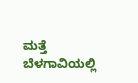ಮತ್ತೆ ಬೆಳಗಾವಿಯಲ್ಲಿ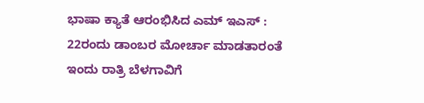ಭಾಷಾ ಕ್ಯಾತೆ ಆರಂಭಿಸಿದ ಎಮ್ ಇಎಸ್ : 22ರಂದು ಡಾಂಬರ ಮೋರ್ಚಾ ಮಾಡತಾರಂತೆ
ಇಂದು ರಾತ್ರಿ ಬೆಳಗಾವಿಗೆ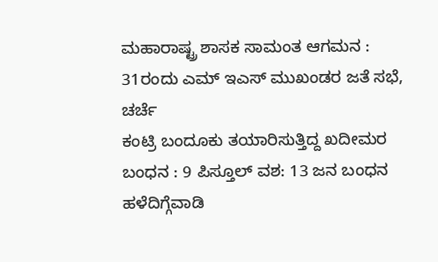ಮಹಾರಾಷ್ಟ್ರ ಶಾಸಕ ಸಾಮಂತ ಆಗಮನ : 31ರಂದು ಎಮ್ ಇಎಸ್ ಮುಖಂಡರ ಜತೆ ಸಭೆ, ಚರ್ಚೆ
ಕಂಟ್ರಿ ಬಂದೂಕು ತಯಾರಿಸುತ್ತಿದ್ದ ಖದೀಮರ ಬಂಧನ : 9 ಪಿಸ್ತೂಲ್ ವಶ: 13 ಜನ ಬಂಧನ
ಹಳೆದಿಗ್ಗೆವಾಡಿ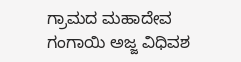ಗ್ರಾಮದ ಮಹಾದೇವ ಗಂಗಾಯಿ ಅಜ್ಜ ವಿಧಿವಶ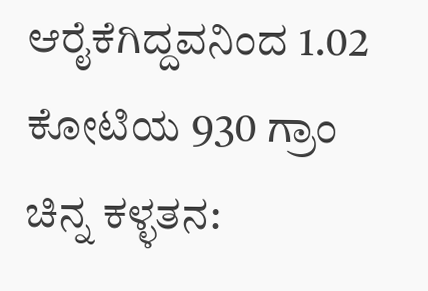ಆರೈಕೆಗಿದ್ದವನಿಂದ 1.02 ಕೋಟಿಯ 930 ಗ್ರಾಂ ಚಿನ್ನ ಕಳ್ಳತನ: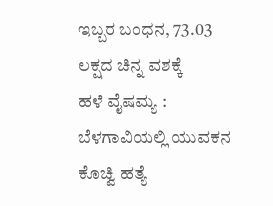ಇಬ್ಬರ ಬಂಧನ, 73.03 ಲಕ್ಷದ ಚಿನ್ನ ವಶಕ್ಕೆ
ಹಳೆ ವೈಷಮ್ಯ : ಬೆಳಗಾವಿಯಲ್ಲಿ ಯುವಕನ ಕೊಚ್ವಿ ಹತ್ಯೆ